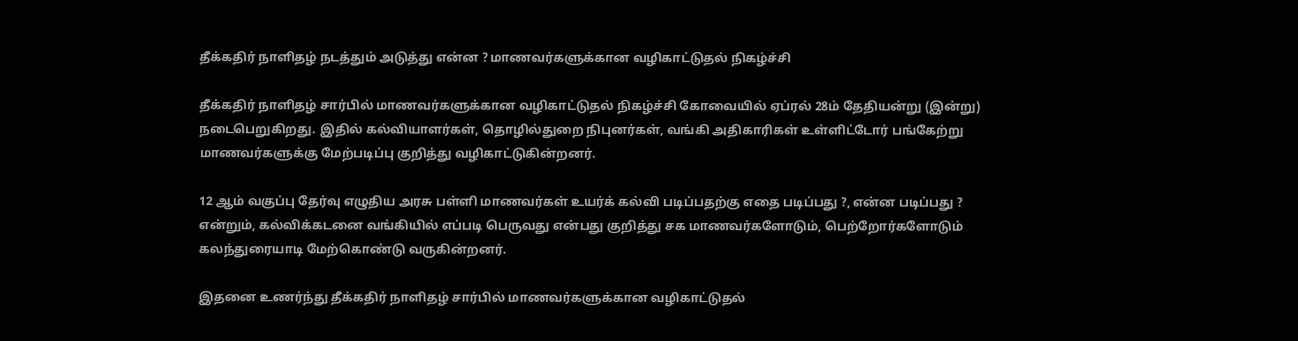தீக்கதிர் நாளிதழ் நடத்தும் அடுத்து என்ன ? மாணவர்களுக்கான வழிகாட்டுதல் நிகழ்ச்சி

தீக்கதிர் நாளிதழ் சார்பில் மாணவர்களுக்கான வழிகாட்டுதல் நிகழ்ச்சி கோவையில் ஏப்ரல் 28ம் தேதியன்று (இன்று) நடைபெறுகிறது. இதில் கல்வியாளர்கள், தொழில்துறை நிபுனர்கள், வங்கி அதிகாரிகள் உள்ளிட்டோர் பங்கேற்று மாணவர்களுக்கு மேற்படிப்பு குறித்து வழிகாட்டுகின்றனர்.

12 ஆம் வகுப்பு தேர்வு எழுதிய அரசு பள்ளி மாணவர்கள் உயர்க் கல்வி படிப்பதற்கு எதை படிப்பது ?, என்ன படிப்பது ? என்றும், கல்விக்கடனை வங்கியில் எப்படி பெருவது என்பது குறித்து சக மாணவர்களோடும், பெற்றோர்களோடும் கலந்துரையாடி மேற்கொண்டு வருகின்றனர்.

இதனை உணர்ந்து தீக்கதிர் நாளிதழ் சார்பில் மாணவர்களுக்கான வழிகாட்டுதல்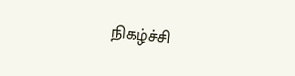நிகழ்ச்சி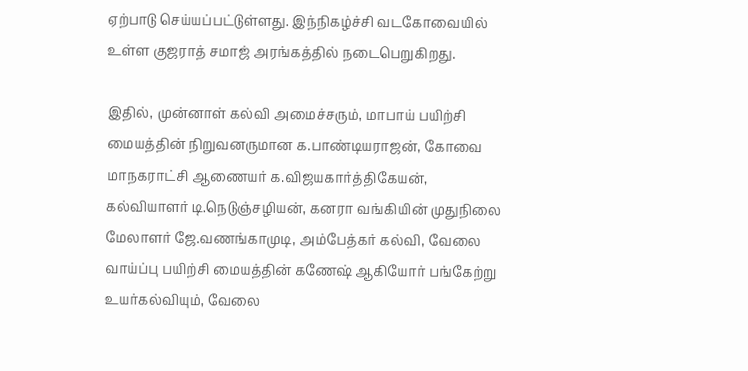ஏற்பாடு செய்யப்பட்டுள்ளது. இந்நிகழ்ச்சி வடகோவையில் உள்ள குஜராத் சமாஜ் அரங்கத்தில் நடைபெறுகிறது.

இதில், முன்னாள் கல்வி அமைச்சரும், மாபாய் பயிற்சி மையத்தின் நிறுவனருமான க.பாண்டியராஜன், கோவை மாநகராட்சி ஆணையர் க.விஜயகார்த்திகேயன், கல்வியாளர் டி.நெடுஞ்சழியன், கனரா வங்கியின் முதுநிலை மேலாளர் ஜே.வணங்காமுடி, அம்பேத்கர் கல்வி, வேலை வாய்ப்பு பயிற்சி மையத்தின் கணேஷ் ஆகியோர் பங்கேற்று உயர்கல்வியும், வேலை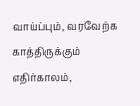வாய்ப்பும், வரவேற்க காத்திருக்கும் எதிர்காலம்,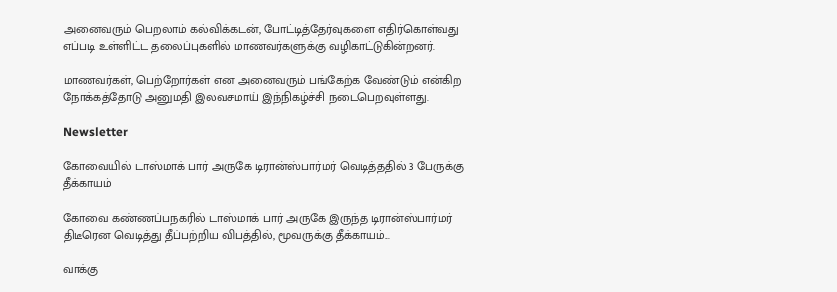அனைவரும் பெறலாம் கல்விக்கடன், போட்டித்தேர்வுகளை எதிர்கொள்வது எப்படி உள்ளிட்ட தலைப்புகளில் மாணவர்களுக்கு வழிகாட்டுகின்றனர்.

மாணவர்கள், பெற்றோர்கள் என அனைவரும் பங்கேற்க வேண்டும் என்கிற நோக்கத்தோடு அனுமதி இலவசமாய் இந்நிகழ்ச்சி நடைபெறவுள்ளது.

Newsletter

கோவையில் டாஸ்மாக் பார் அருகே டிரான்ஸ்பார்மர் வெடித்ததில் 3 பேருக்கு தீக்காயம்

கோவை கண்ணப்பநகரில் டாஸ்மாக் பார் அருகே இருந்த டிரான்ஸ்பார்மர் திடீரென வெடித்து தீப்பற்றிய விபத்தில், மூவருக்கு தீக்காயம்...

வாக்கு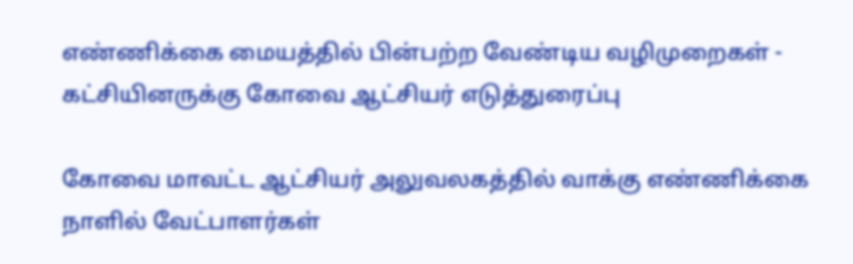எண்ணிக்கை மையத்தில் பின்பற்ற வேண்டிய வழிமுறைகள் - கட்சியினருக்கு கோவை ஆட்சியர் எடுத்துரைப்பு

கோவை மாவட்ட ஆட்சியர் அலுவலகத்தில் வாக்கு எண்ணிக்கை நாளில் வேட்பாளர்கள்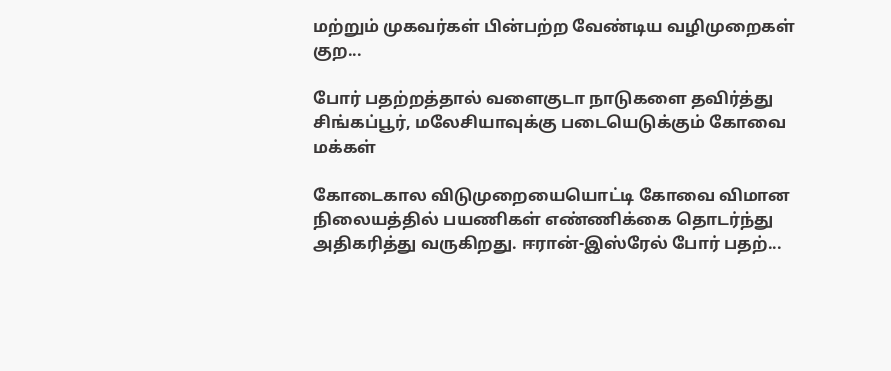மற்றும் முகவர்கள் பின்பற்ற வேண்டிய வழிமுறைகள் குற...

போர் பதற்றத்தால் வளைகுடா நாடுகளை தவிர்த்து சிங்கப்பூர், மலேசியாவுக்கு படையெடுக்கும் கோவை மக்கள்

கோடைகால விடுமுறையையொட்டி கோவை விமான நிலையத்தில் பயணிகள் எண்ணிக்கை தொடர்ந்து அதிகரித்து வருகிறது. ஈரான்-இஸ்ரேல் போர் பதற்...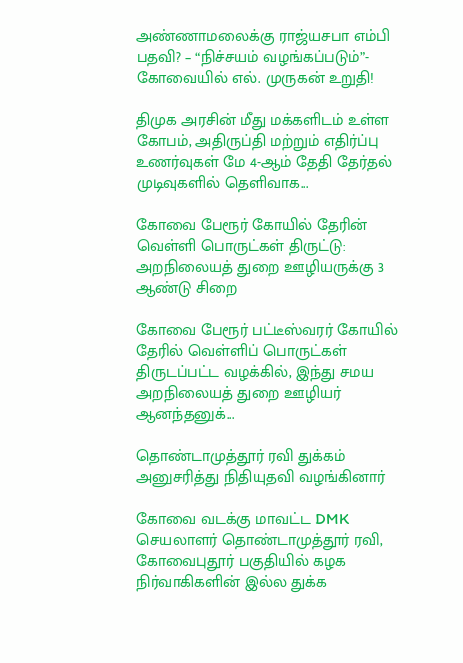அண்ணாமலைக்கு ராஜ்யசபா எம்பி பதவி? – “நிச்சயம் வழங்கப்படும்”- கோவையில் எல். முருகன் உறுதி!

திமுக அரசின் மீது மக்களிடம் உள்ள கோபம், அதிருப்தி மற்றும் எதிர்ப்பு உணர்வுகள் மே 4-ஆம் தேதி தேர்தல் முடிவுகளில் தெளிவாக...

கோவை பேரூர் கோயில் தேரின் வெள்ளி பொருட்கள் திருட்டு: அறநிலையத் துறை ஊழியருக்கு 3 ஆண்டு சிறை

கோவை பேரூர் பட்டீஸ்வரர் கோயில் தேரில் வெள்ளிப் பொருட்கள் திருடப்பட்ட வழக்கில், இந்து சமய அறநிலையத் துறை ஊழியர் ஆனந்தனுக்...

தொண்டாமுத்தூர் ரவி துக்கம் அனுசரித்து நிதியுதவி வழங்கினார்

கோவை வடக்கு மாவட்ட DMK செயலாளர் தொண்டாமுத்தூர் ரவி, கோவைபுதூர் பகுதியில் கழக நிர்வாகிகளின் இல்ல துக்க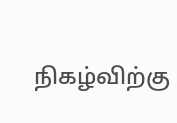நிகழ்விற்கு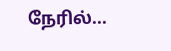நேரில்...